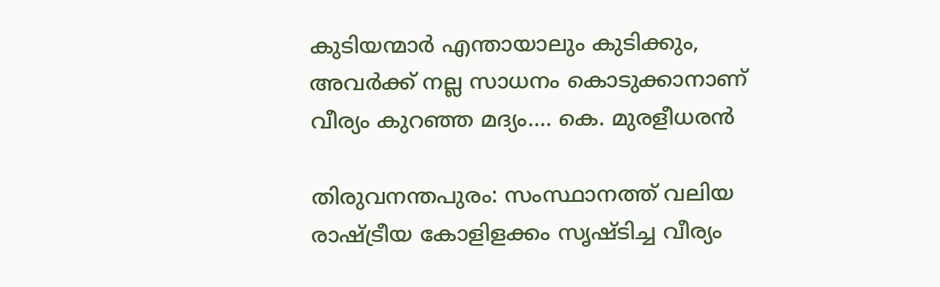കുടിയന്മാർ എന്തായാലും കുടിക്കും, അവർക്ക് നല്ല സാധനം കൊടുക്കാനാണ് വീര്യം കുറഞ്ഞ മദ്യം…. കെ. മുരളീധരൻ

തിരുവനന്തപുരം: സംസ്ഥാനത്ത് വലിയ രാഷ്ട്രീയ കോളിളക്കം സൃഷ്ടിച്ച വീര്യം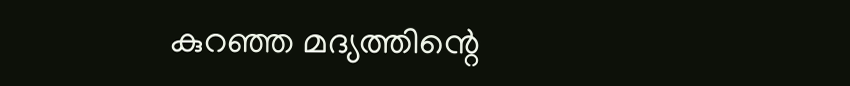കുറഞ്ഞ മദ്യത്തിന്റെ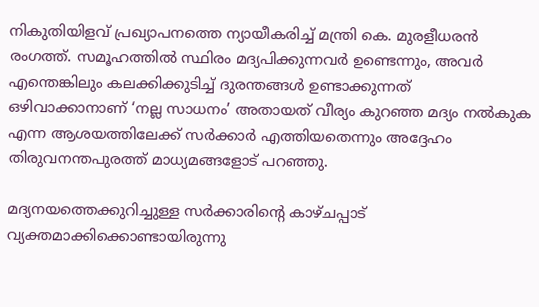നികുതിയിളവ് പ്രഖ്യാപനത്തെ ന്യായീകരിച്ച് മന്ത്രി കെ. മുരളീധരൻ രംഗത്ത്. സമൂഹത്തിൽ സ്ഥിരം മദ്യപിക്കുന്നവർ ഉണ്ടെന്നും, അവർ എന്തെങ്കിലും കലക്കിക്കുടിച്ച് ദുരന്തങ്ങൾ ഉണ്ടാക്കുന്നത് ഒഴിവാക്കാനാണ് ‘നല്ല സാധനം’ അതായത് വീര്യം കുറഞ്ഞ മദ്യം നൽകുക എന്ന ആശയത്തിലേക്ക് സർക്കാർ എത്തിയതെന്നും അദ്ദേഹം തിരുവനന്തപുരത്ത് മാധ്യമങ്ങളോട് പറഞ്ഞു.

മദ്യനയത്തെക്കുറിച്ചുള്ള സർക്കാരിന്റെ കാഴ്ചപ്പാട് വ്യക്തമാക്കിക്കൊണ്ടായിരുന്നു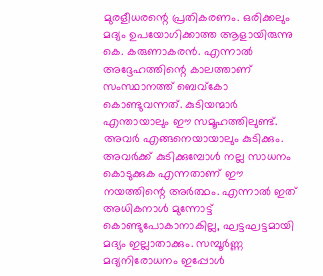മുരളീധരന്റെ പ്രതികരണം. ഒരിക്കലും മദ്യം ഉപയോഗിക്കാത്ത ആളായിരുന്നു കെ. കരുണാകരൻ. എന്നാൽ അദ്ദേഹത്തിന്റെ കാലത്താണ് സംസ്ഥാനത്ത് ബെവ്‌കോ കൊണ്ടുവന്നത്. കുടിയന്മാർ എന്തായാലും ഈ സമൂഹത്തിലുണ്ട്. അവർ എങ്ങനെയായാലും കുടിക്കും. അവർക്ക് കുടിക്കുമ്പോൾ നല്ല സാധനം കൊടുക്കുക എന്നതാണ് ഈ നയത്തിന്റെ അർത്ഥം. എന്നാൽ ഇത് അധികനാൾ മുന്നോട്ട് കൊണ്ടുപോകാനാകില്ല, ഘട്ടഘട്ടമായി മദ്യം ഇല്ലാതാക്കും. സമ്പൂർണ്ണ മദ്യനിരോധനം ഇപ്പോൾ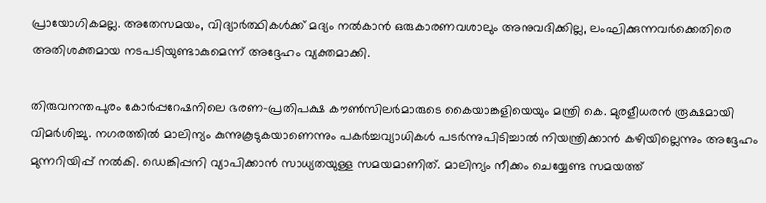പ്രായോഗികമല്ല. അതേസമയം, വിദ്യാർത്ഥികൾക്ക് മദ്യം നൽകാൻ ഒരുകാരണവശാലും അനുവദിക്കില്ല, ലംഘിക്കുന്നവർക്കെതിരെ അതിശക്തമായ നടപടിയുണ്ടാകുമെന്ന് അദ്ദേഹം വ്യക്തമാക്കി.

തിരുവനന്തപുരം കോർപ്പറേഷനിലെ ഭരണ-പ്രതിപക്ഷ കൗൺസിലർമാരുടെ കൈയാങ്കളിയെയും മന്ത്രി കെ. മുരളീധരൻ രൂക്ഷമായി വിമർശിച്ചു. നഗരത്തിൽ മാലിന്യം കുന്നുകൂടുകയാണെന്നും പകർച്ചവ്യാധികൾ പടർന്നുപിടിച്ചാൽ നിയന്ത്രിക്കാൻ കഴിയില്ലെന്നും അദ്ദേഹം മുന്നറിയിപ്പ് നൽകി. ഡെങ്കിപ്പനി വ്യാപിക്കാൻ സാധ്യതയുള്ള സമയമാണിത്. മാലിന്യം നീക്കം ചെയ്യേണ്ട സമയത്ത്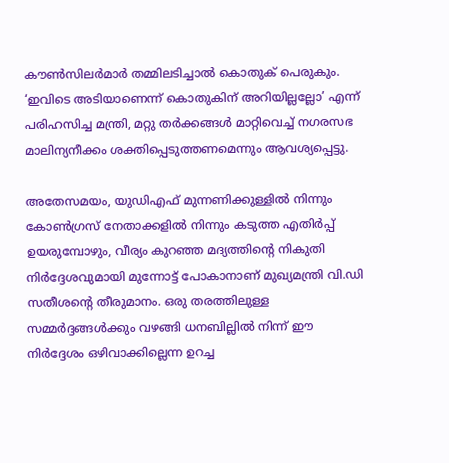കൗൺസിലർമാർ തമ്മിലടിച്ചാൽ കൊതുക് പെരുകും. ‘ഇവിടെ അടിയാണെന്ന് കൊതുകിന് അറിയില്ലല്ലോ’ എന്ന് പരിഹസിച്ച മന്ത്രി, മറ്റു തർക്കങ്ങൾ മാറ്റിവെച്ച് നഗരസഭ മാലിന്യനീക്കം ശക്തിപ്പെടുത്തണമെന്നും ആവശ്യപ്പെട്ടു.

അതേസമയം, യുഡിഎഫ് മുന്നണിക്കുള്ളിൽ നിന്നും കോൺഗ്രസ് നേതാക്കളിൽ നിന്നും കടുത്ത എതിർപ്പ് ഉയരുമ്പോഴും, വീര്യം കുറഞ്ഞ മദ്യത്തിന്റെ നികുതി നിർദ്ദേശവുമായി മുന്നോട്ട് പോകാനാണ് മുഖ്യമന്ത്രി വി.ഡി സതീശന്റെ തീരുമാനം. ഒരു തരത്തിലുള്ള സമ്മർദ്ദങ്ങൾക്കും വഴങ്ങി ധനബില്ലിൽ നിന്ന് ഈ നിർദ്ദേശം ഒഴിവാക്കില്ലെന്ന ഉറച്ച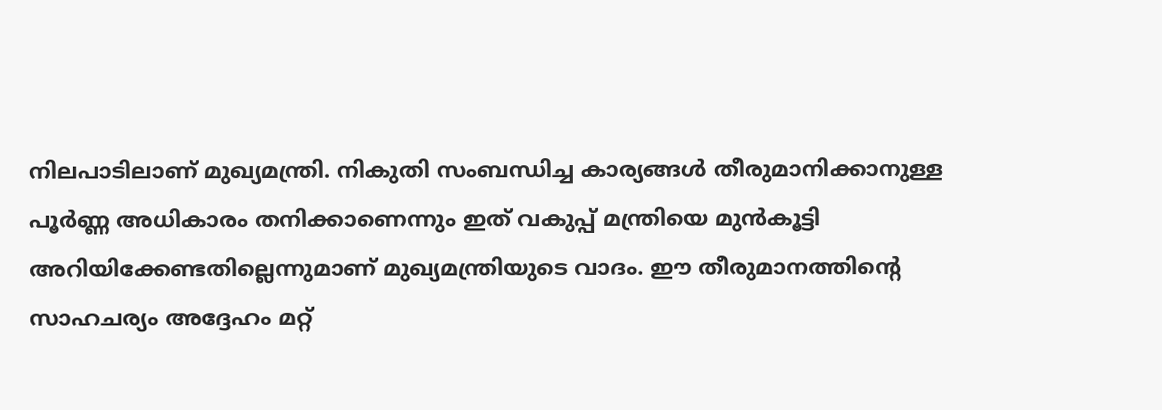നിലപാടിലാണ് മുഖ്യമന്ത്രി. നികുതി സംബന്ധിച്ച കാര്യങ്ങൾ തീരുമാനിക്കാനുള്ള പൂർണ്ണ അധികാരം തനിക്കാണെന്നും ഇത് വകുപ്പ് മന്ത്രിയെ മുൻകൂട്ടി അറിയിക്കേണ്ടതില്ലെന്നുമാണ് മുഖ്യമന്ത്രിയുടെ വാദം. ഈ തീരുമാനത്തിന്റെ സാഹചര്യം അദ്ദേഹം മറ്റ്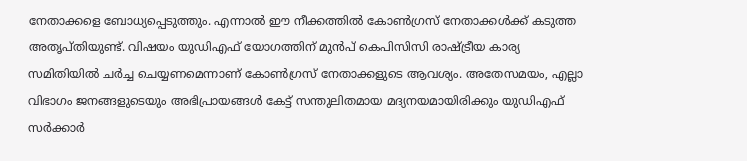നേതാക്കളെ ബോധ്യപ്പെടുത്തും. എന്നാൽ ഈ നീക്കത്തിൽ കോൺഗ്രസ് നേതാക്കൾക്ക് കടുത്ത അതൃപ്തിയുണ്ട്. വിഷയം യുഡിഎഫ് യോഗത്തിന് മുൻപ് കെപിസിസി രാഷ്ട്രീയ കാര്യ സമിതിയിൽ ചർച്ച ചെയ്യണമെന്നാണ് കോൺഗ്രസ് നേതാക്കളുടെ ആവശ്യം. അതേസമയം, എല്ലാ വിഭാഗം ജനങ്ങളുടെയും അഭിപ്രായങ്ങൾ കേട്ട് സന്തുലിതമായ മദ്യനയമായിരിക്കും യുഡിഎഫ് സർക്കാർ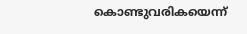കൊണ്ടുവരികയെന്ന്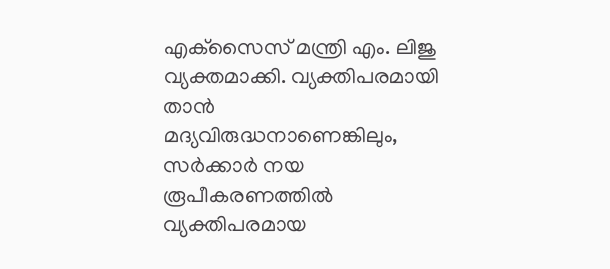എക്‌സൈസ് മന്ത്രി എം. ലിജു വ്യക്തമാക്കി. വ്യക്തിപരമായി താൻ മദ്യവിരുദ്ധനാണെങ്കിലും, സർക്കാർ നയ രൂപീകരണത്തിൽ വ്യക്തിപരമായ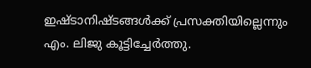ഇഷ്ടാനിഷ്ടങ്ങൾക്ക് പ്രസക്തിയില്ലെന്നും എം. ലിജു കൂട്ടിച്ചേർത്തു.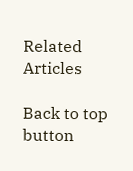Related Articles

Back to top button